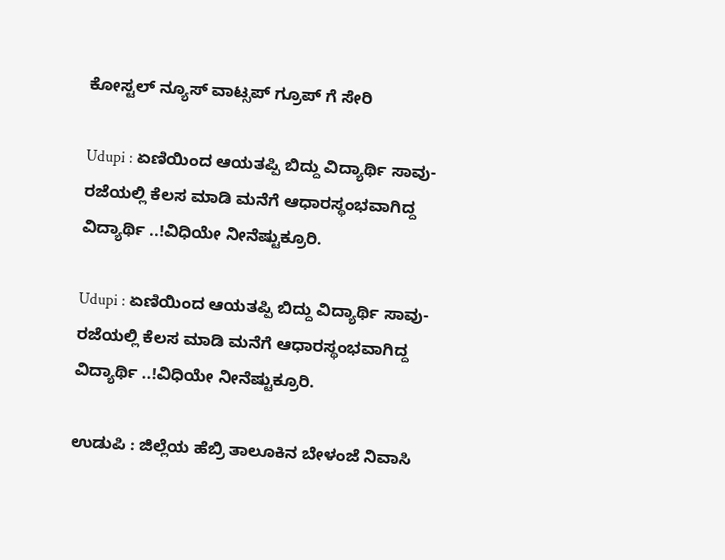ಕೋಸ್ಟಲ್ ನ್ಯೂಸ್ ವಾಟ್ಸಪ್ ಗ್ರೂಪ್ ಗೆ ಸೇರಿ

Udupi : ಏಣಿಯಿಂದ ಆಯತಪ್ಪಿ ಬಿದ್ದು ವಿದ್ಯಾರ್ಥಿ ಸಾವು- ರಜೆಯಲ್ಲಿ ಕೆಲಸ ಮಾಡಿ ಮನೆಗೆ ಆಧಾರಸ್ಥಂಭವಾಗಿದ್ದ ವಿದ್ಯಾರ್ಥಿ ..!ವಿಧಿಯೇ ನೀನೆಷ್ಟುಕ್ರೂರಿ.

Udupi : ಏಣಿಯಿಂದ ಆಯತಪ್ಪಿ ಬಿದ್ದು ವಿದ್ಯಾರ್ಥಿ ಸಾವು- ರಜೆಯಲ್ಲಿ ಕೆಲಸ ಮಾಡಿ ಮನೆಗೆ ಆಧಾರಸ್ಥಂಭವಾಗಿದ್ದ ವಿದ್ಯಾರ್ಥಿ ..!ವಿಧಿಯೇ ನೀನೆಷ್ಟುಕ್ರೂರಿ.

ಉಡುಪಿ : ಜಿಲ್ಲೆಯ ಹೆಬ್ರಿ ತಾಲೂಕಿನ ಬೇಳಂಜೆ ನಿವಾಸಿ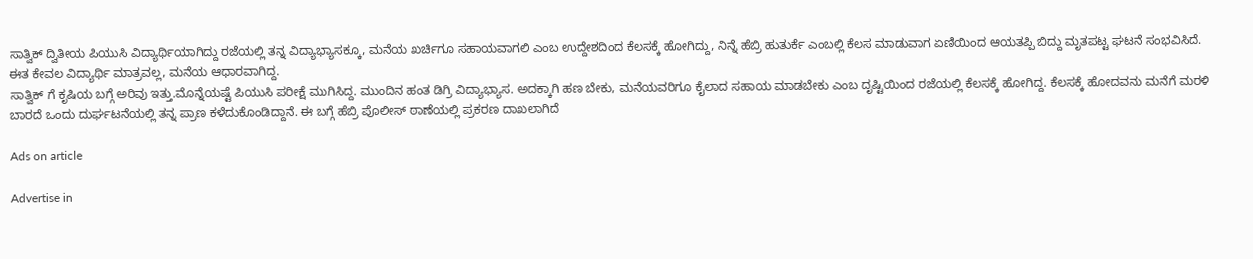ಸಾತ್ವಿಕ್ ದ್ವಿತೀಯ ಪಿಯುಸಿ ವಿದ್ಯಾರ್ಥಿಯಾಗಿದ್ದು ರಜೆಯಲ್ಲಿ ತನ್ನ ವಿದ್ಯಾಭ್ಯಾಸಕ್ಕೂ, ಮನೆಯ ಖರ್ಚಿಗೂ ಸಹಾಯವಾಗಲಿ ಎಂಬ ಉದ್ದೇಶದಿಂದ ಕೆಲಸಕ್ಕೆ ಹೋಗಿದ್ದು, ನಿನ್ನೆ ಹೆಬ್ರಿ ಹುತುರ್ಕೆ ಎಂಬಲ್ಲಿ ಕೆಲಸ ಮಾಡುವಾಗ ಏಣಿಯಿಂದ ಆಯತಪ್ಪಿ ಬಿದ್ದು ಮೃತಪಟ್ಟ ಘಟನೆ ಸಂಭವಿಸಿದೆ. ಈತ ಕೇವಲ ವಿದ್ಯಾರ್ಥಿ ಮಾತ್ರವಲ್ಲ, ಮನೆಯ ಆಧಾರವಾಗಿದ್ದ.
ಸಾತ್ವಿಕ್ ಗೆ ಕೃಷಿಯ ಬಗ್ಗೆ ಅರಿವು ಇತ್ತು.ಮೊನ್ನೆಯಷ್ಟೆ ಪಿಯುಸಿ ಪರೀಕ್ಷೆ ಮುಗಿಸಿದ್ದ. ಮುಂದಿನ ಹಂತ ಡಿಗ್ರಿ ವಿದ್ಯಾಭ್ಯಾಸ. ಅದಕ್ಕಾಗಿ ಹಣ ಬೇಕು, ಮನೆಯವರಿಗೂ ಕೈಲಾದ ಸಹಾಯ ಮಾಡಬೇಕು ಎಂಬ ದೃಷ್ಟಿಯಿಂದ ರಜೆಯಲ್ಲಿ ಕೆಲಸಕ್ಕೆ ಹೋಗಿದ್ದ. ಕೆಲಸಕ್ಕೆ ಹೋದವನು ಮನೆಗೆ ಮರಳಿ ಬಾರದೆ ಒಂದು ದುರ್ಘಟನೆಯಲ್ಲಿ ತನ್ನ ಪ್ರಾಣ ಕಳೆದುಕೊಂಡಿದ್ದಾನೆ. ಈ ಬಗ್ಗೆ ಹೆಬ್ರಿ ಪೊಲೀಸ್ ಠಾಣೆಯಲ್ಲಿ ಪ್ರಕರಣ ದಾಖಲಾಗಿದೆ

Ads on article

Advertise in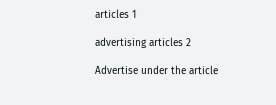articles 1

advertising articles 2

Advertise under the article